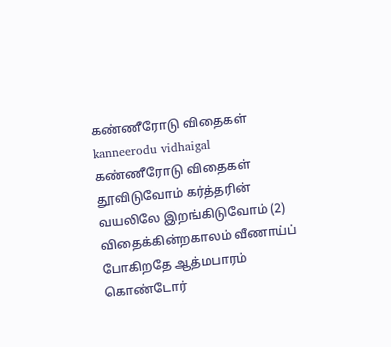கண்ணீரோடு விதைகள்
kanneerodu vidhaigal
கண்ணீரோடு விதைகள் தூவிடுவோம் கர்த்தரின் வயலிலே இறங்கிடுவோம் (2) விதைக்கின்றகாலம் வீணாய்ப் போகிறதே ஆத்மபாரம் கொண்டோர்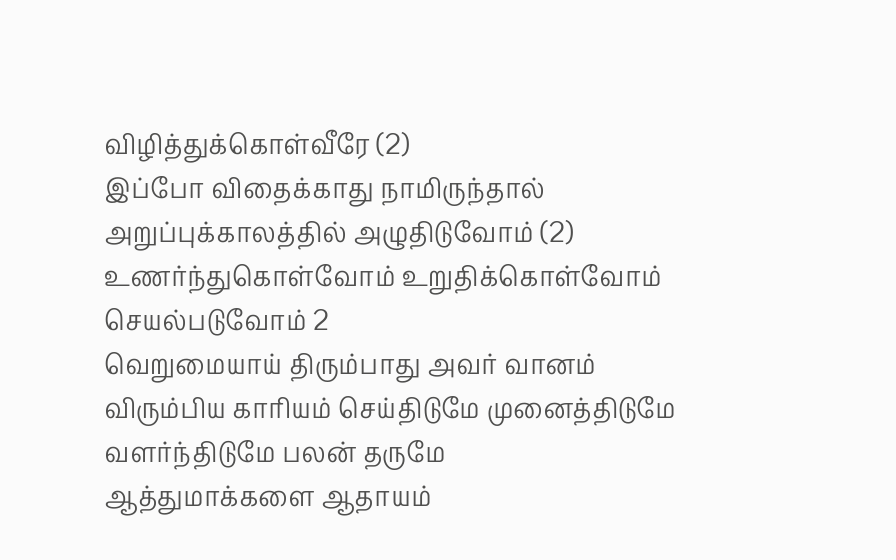விழித்துக்கொள்வீரே (2)
இப்போ விதைக்காது நாமிருந்தால் அறுப்புக்காலத்தில் அழுதிடுவோம் (2) உணர்ந்துகொள்வோம் உறுதிக்கொள்வோம் செயல்படுவோம் 2
வெறுமையாய் திரும்பாது அவர் வானம் விரும்பிய காரியம் செய்திடுமே முனைத்திடுமே வளர்ந்திடுமே பலன் தருமே
ஆத்துமாக்களை ஆதாயம்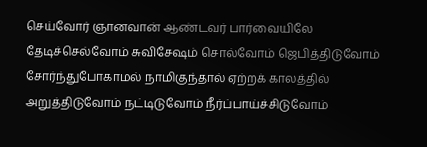செய்வோர் ஞானவான் ஆண்டவர் பார்வையிலே தேடிச்செல்வோம் சுவிசேஷம் சொல்வோம் ஜெபித்திடுவோம்
சோர்ந்துபோகாமல் நாமிகுந்தால் ஏற்றக் காலத்தில் அறுத்திடுவோம் நட்டிடுவோம் நீர்ப்பாய்ச்சிடுவோம்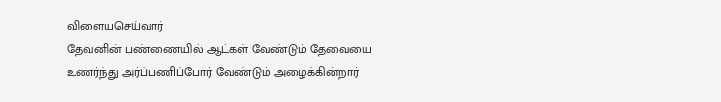விளையசெய்வார்
தேவனின் பண்ணையில் ஆட்கள் வேண்டும் தேவையை உணர்ந்து அர்ப்பணிப்போர் வேண்டும் அழைக்கின்றார்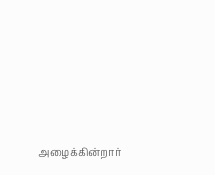அழைக்கின்றார்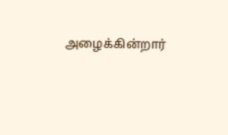அழைக்கின்றார்